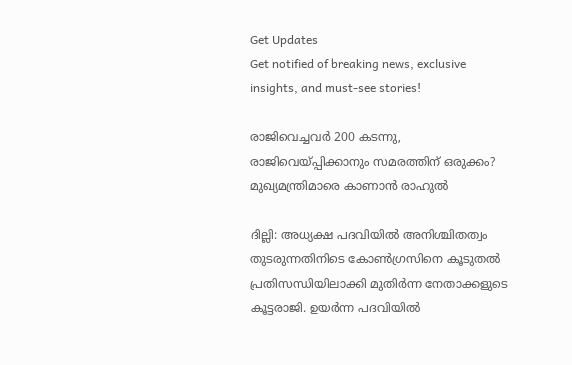Get Updates
Get notified of breaking news, exclusive insights, and must-see stories!

രാജിവെച്ചവര്‍ 200 കടന്നു, രാജിവെയ്പ്പിക്കാനും സമരത്തിന് ഒരുക്കം? മുഖ്യമന്ത്രിമാരെ കാണാന്‍ രാഹുല്‍

ദില്ലി: അധ്യക്ഷ പദവിയില്‍ അനിശ്ചിതത്വം തുടരുന്നതിനിടെ കോണ്‍ഗ്രസിനെ കൂടുതല്‍ പ്രതിസന്ധിയിലാക്കി മുതിര്‍ന്ന നേതാക്കളുടെ കൂട്ടരാജി. ഉയര്‍ന്ന പദവിയില്‍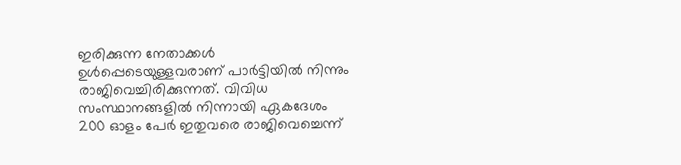ഇരിക്കുന്ന നേതാക്കള്‍ ഉള്‍പ്പെടെയുള്ളവരാണ് പാര്‍ട്ടിയില്‍ നിന്നും രാജിവെച്ചിരിക്കുന്നത്. വിവിധ സംസ്ഥാനങ്ങളില്‍ നിന്നായി ഏകദേശം 200 ഓളം പേര്‍ ഇതുവരെ രാജിവെച്ചെന്ന്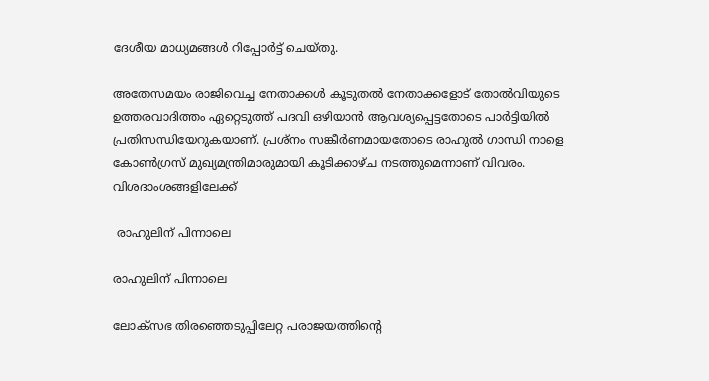ദേശീയ മാധ്യമങ്ങള്‍ റിപ്പോര്‍ട്ട് ചെയ്തു.

അതേസമയം രാജിവെച്ച നേതാക്കള്‍ കൂടുതല്‍ നേതാക്കളോട് തോല്‍വിയുടെ ഉത്തരവാദിത്തം ഏറ്റെടുത്ത് പദവി ഒഴിയാന്‍ ആവശ്യപ്പെട്ടതോടെ പാര്‍ട്ടിയില്‍ പ്രതിസന്ധിയേറുകയാണ്. പ്രശ്നം സങ്കീര്‍ണമായതോടെ രാഹുല്‍ ഗാന്ധി നാളെ കോണ്‍ഗ്രസ് മുഖ്യമന്ത്രിമാരുമായി കൂടിക്കാഴ്ച നടത്തുമെന്നാണ് വിവരം. വിശദാംശങ്ങളിലേക്ക്

 രാഹുലിന് പിന്നാലെ

രാഹുലിന് പിന്നാലെ

ലോക്സഭ തിരഞ്ഞെടുപ്പിലേറ്റ പരാജയത്തിന്‍റെ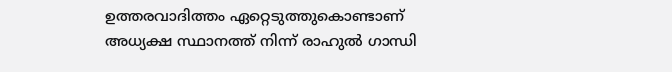ഉത്തരവാദിത്തം ഏറ്റെടുത്തുകൊണ്ടാണ് അധ്യക്ഷ സ്ഥാനത്ത് നിന്ന് രാഹുല്‍ ഗാന്ധി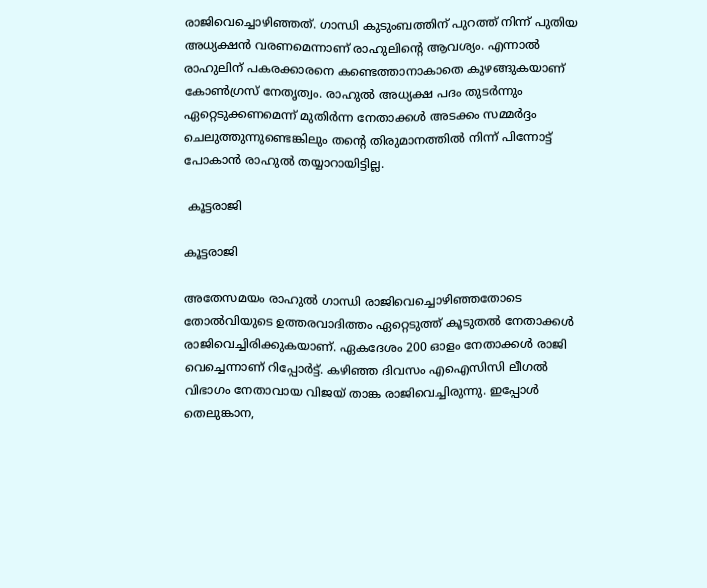രാജിവെച്ചൊഴിഞ്ഞത്. ഗാന്ധി കുടുംബത്തിന് പുറത്ത് നിന്ന് പുതിയ അധ്യക്ഷന്‍ വരണമെന്നാണ് രാഹുലിന്‍റെ ആവശ്യം. എന്നാല്‍ രാഹുലിന് പകരക്കാരനെ കണ്ടെത്താനാകാതെ കുഴങ്ങുകയാണ് കോണ്‍ഗ്രസ് നേതൃത്വം. രാഹുല്‍ അധ്യക്ഷ പദം തുടര്‍ന്നും ഏറ്റെടുക്കണമെന്ന് മുതിര്‍ന്ന നേതാക്കള്‍ അടക്കം സമ്മര്‍ദ്ദം ചെലുത്തുന്നുണ്ടെങ്കിലും തന്‍റെ തിരുമാനത്തില്‍ നിന്ന് പിന്നോട്ട് പോകാന്‍ രാഹുല്‍ തയ്യാറായിട്ടില്ല.

 കൂട്ടരാജി

കൂട്ടരാജി

അതേസമയം രാഹുല്‍ ഗാന്ധി രാജിവെച്ചൊഴിഞ്ഞതോടെ തോല്‍വിയുടെ ഉത്തരവാദിത്തം ഏറ്റെടുത്ത് കൂടുതല്‍ നേതാക്കള്‍ രാജിവെച്ചിരിക്കുകയാണ്. ഏകദേശം 200 ഓളം നേതാക്കള്‍ രാജി വെച്ചെന്നാണ് റിപ്പോര്‍ട്ട്. കഴിഞ്ഞ ദിവസം എഐസിസി ലീഗല്‍ വിഭാഗം നേതാവായ വിജയ് താങ്ക രാജിവെച്ചിരുന്നു. ഇപ്പോള്‍ തെലുങ്കാന,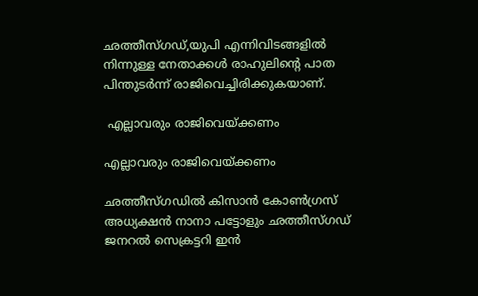ഛത്തീസ്ഗഡ്,യുപി എന്നിവിടങ്ങളില്‍ നിന്നുള്ള നേതാക്കള്‍ രാഹുലിന്‍റെ പാത പിന്തുടര്‍ന്ന് രാജിവെച്ചിരിക്കുകയാണ്.

 എല്ലാവരും രാജിവെയ്ക്കണം

എല്ലാവരും രാജിവെയ്ക്കണം

ഛത്തീസ്ഗഡില്‍ കിസാന്‍ കോണ്‍ഗ്രസ് അധ്യക്ഷന്‍ നാനാ പട്ടോളും ഛത്തീസ്ഗഡ് ജനറല്‍ സെക്രട്ടറി ഇന്‍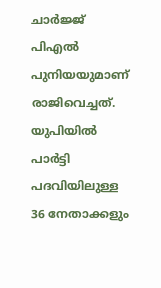ചാര്‍ജ്ജ് പിഎല്‍ പുനിയയുമാണ് രാജിവെച്ചത്. യുപിയില്‍ പാര്‍ട്ടി പദവിയിലുള്ള 36 നേതാക്കളും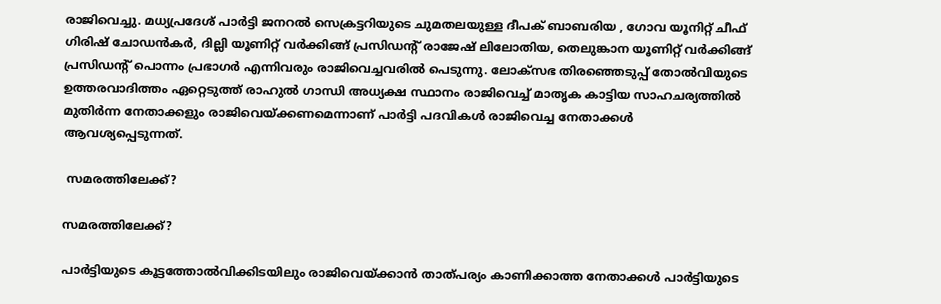രാജിവെച്ചു. മധ്യപ്രദേശ് പാര്‍ട്ടി ജനറല്‍ സെക്രട്ടറിയുടെ ചുമതലയുള്ള ദീപക് ബാബരിയ , ഗോവ യൂനിറ്റ് ചീഫ് ഗിരിഷ് ചോഡന്‍കര്‍, ദില്ലി യൂണിറ്റ് വര്‍ക്കിങ്ങ് പ്രസിഡന്‍റ് രാജേഷ് ലിലോതിയ, തെലുങ്കാന യൂണിറ്റ് വര്‍ക്കിങ്ങ് പ്രസിഡന്‍റ് പൊന്നം പ്രഭാഗര്‍ എന്നിവരും രാജിവെച്ചവരില്‍ പെടുന്നു. ലോക്സഭ തിരഞ്ഞെടുപ്പ് തോല്‍വിയുടെ ഉത്തരവാദിത്തം ഏറ്റെടുത്ത് രാഹുല്‍ ഗാന്ധി അധ്യക്ഷ സ്ഥാനം രാജിവെച്ച് മാതൃക കാട്ടിയ സാഹചര്യത്തില്‍ മുതിര്‍ന്ന നേതാക്കളും രാജിവെയ്ക്കണമെന്നാണ് പാര്‍ട്ടി പദവികള്‍ രാജിവെച്ച നേതാക്കള്‍ ആവശ്യപ്പെടുന്നത്.

 സമരത്തിലേക്ക്?

സമരത്തിലേക്ക്?

പാര്‍ട്ടിയുടെ കൂട്ടത്തോല്‍വിക്കിടയിലും രാജിവെയ്ക്കാന്‍ താത്പര്യം കാണിക്കാത്ത നേതാക്കള്‍ പാര്‍ട്ടിയുടെ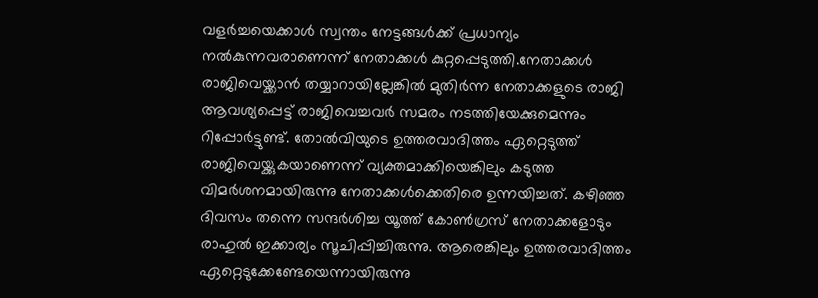വളര്‍ച്ചയെക്കാള്‍ സ്വന്തം നേട്ടങ്ങള്‍ക്ക് പ്രധാന്യം നല്‍കുന്നവരാണെന്ന് നേതാക്കള്‍ കുറ്റപ്പെടുത്തി.നേതാക്കള്‍ രാജിവെയ്ക്കാന്‍ തയ്യാറായില്ലേങ്കില്‍ മുതിര്‍ന്ന നേതാക്കളുടെ രാജി ആവശ്യപ്പെട്ട് രാജിവെച്ചവര്‍ സമരം നടത്തിയേക്കുമെന്നും റിപ്പോര്‍ട്ടുണ്ട്. തോല്‍വിയുടെ ഉത്തരവാദിത്തം ഏറ്റെടുത്ത് രാജിവെയ്ക്കുകയാണെന്ന് വ്യക്തമാക്കിയെങ്കിലും കടുത്ത വിമര്‍ശനമായിരുന്നു നേതാക്കള്‍ക്കെതിരെ ഉന്നയിച്ചത്. കഴിഞ്ഞ ദിവസം തന്നെ സന്ദര്‍ശിച്ച യൂത്ത് കോണ്‍ഗ്രസ് നേതാക്കളോടും രാഹുല്‍ ഇക്കാര്യം സൂചിപ്പിച്ചിരുന്നു. ആരെങ്കിലും ഉത്തരവാദിത്തം ഏറ്റെടുക്കേണ്ടേയെന്നായിരുന്നു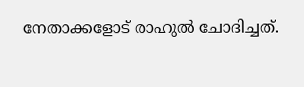നേതാക്കളോട് രാഹുല്‍ ചോദിച്ചത്.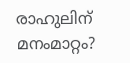രാഹുലിന് മനംമാറ്റം?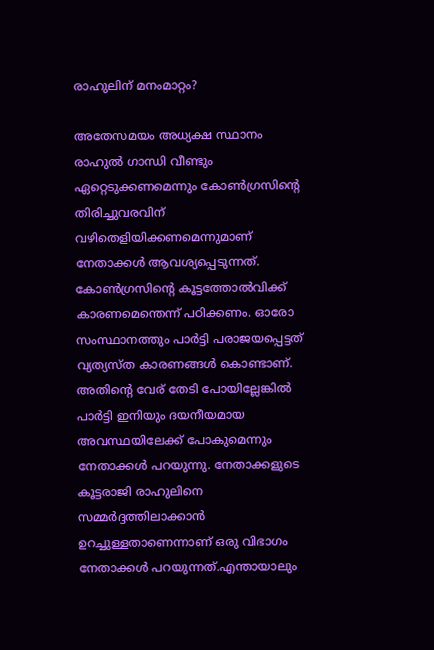രാഹുലിന് മനംമാറ്റം?

അതേസമയം അധ്യക്ഷ സ്ഥാനം രാഹുല്‍ ഗാന്ധി വീണ്ടും ഏറ്റെടുക്കണമെന്നും കോണ്‍ഗ്രസിന്‍റെ തിരിച്ചുവരവിന് വഴിതെളിയിക്കണമെന്നുമാണ് നേതാക്കള്‍ ആവശ്യപ്പെടുന്നത്. കോണ്‍ഗ്രസിന്‍റെ കൂട്ടത്തോല്‍വിക്ക് കാരണമെന്തെന്ന് പഠിക്കണം. ഓരോ സംസ്ഥാനത്തും പാര്‍ട്ടി പരാജയപ്പെട്ടത് വ്യത്യസ്ത കാരണങ്ങള്‍ കൊണ്ടാണ്. അതിന്‍റെ വേര് തേടി പോയില്ലേങ്കില്‍ പാര്‍ട്ടി ഇനിയും ദയനീയമായ അവസ്ഥയിലേക്ക് പോകുമെന്നും നേതാക്കള്‍ പറയുന്നു. നേതാക്കളുടെ കൂട്ടരാജി രാഹുലിനെ സമ്മര്‍ദ്ദത്തിലാക്കാന്‍ ഉറച്ചുള്ളതാണെന്നാണ് ഒരു വിഭാഗം നേതാക്കള്‍ പറയുന്നത്.എന്തായാലും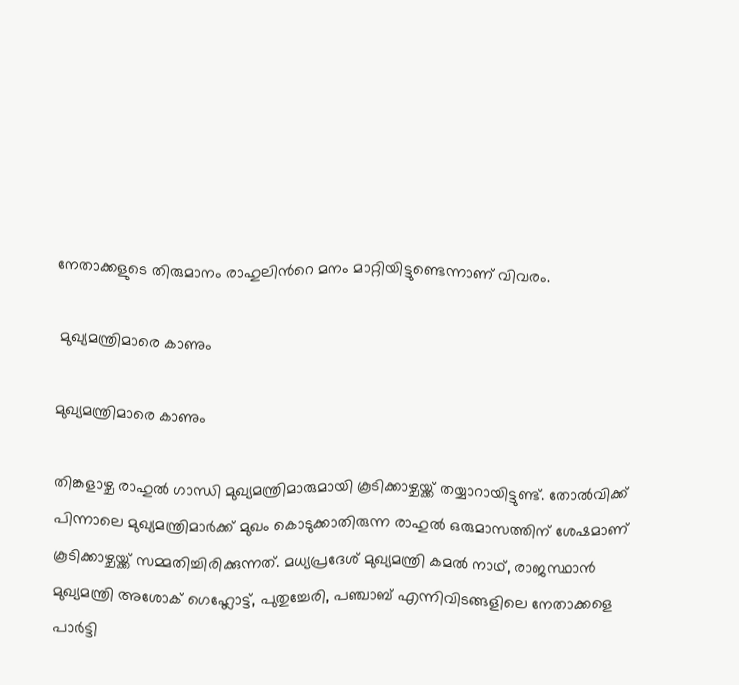നേതാക്കളുടെ തിരുമാനം രാഹുലിന്‍റെ മനം മാറ്റിയിട്ടുണ്ടെന്നാണ് വിവരം.

 മുഖ്യമന്ത്രിമാരെ കാണും

മുഖ്യമന്ത്രിമാരെ കാണും

തിങ്കളാഴ്ച രാഹുല്‍ ഗാന്ധി മുഖ്യമന്ത്രിമാരുമായി കൂടിക്കാഴ്ചയ്ക്ക് തയ്യാറായിട്ടുണ്ട്. തോല്‍വിക്ക് പിന്നാലെ മുഖ്യമന്ത്രിമാര്‍ക്ക് മുഖം കൊടുക്കാതിരുന്ന രാഹുല്‍ ഒരുമാസത്തിന് ശേഷമാണ് കൂടിക്കാഴ്ചയ്ക്ക് സമ്മതിച്ചിരിക്കുന്നത്. മധ്യപ്രദേശ് മുഖ്യമന്ത്രി കമല്‍ നാഥ്, രാജസ്ഥാന്‍ മുഖ്യമന്ത്രി അശോക് ഗെഹ്ലോട്ട്, പുതുച്ചേരി, പഞ്ചാബ് എന്നിവിടങ്ങളിലെ നേതാക്കളെ പാര്‍ട്ടി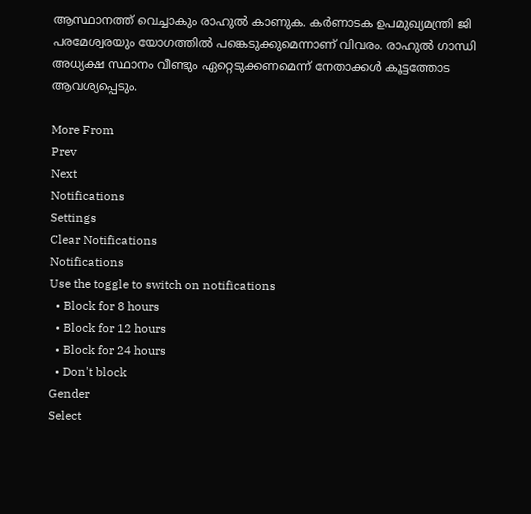ആസ്ഥാനത്ത് വെച്ചാകും രാഹുല്‍ കാണുക. കര്‍ണാടക ഉപമുഖ്യമന്ത്രി ജി പരമേശ്വരയും യോഗത്തില്‍ പങ്കെടുക്കുമെന്നാണ് വിവരം. രാഹുല്‍ ഗാന്ധി അധ്യക്ഷ സ്ഥാനം വീണ്ടും ഏറ്റെടുക്കണമെന്ന് നേതാക്കള്‍ കൂട്ടത്തോട ആവശ്യപ്പെടും.

More From
Prev
Next
Notifications
Settings
Clear Notifications
Notifications
Use the toggle to switch on notifications
  • Block for 8 hours
  • Block for 12 hours
  • Block for 24 hours
  • Don't block
Gender
Select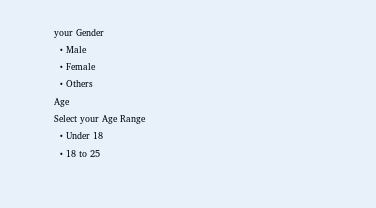your Gender
  • Male
  • Female
  • Others
Age
Select your Age Range
  • Under 18
  • 18 to 25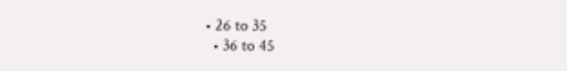• 26 to 35
  • 36 to 45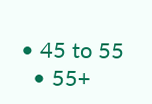• 45 to 55
  • 55+